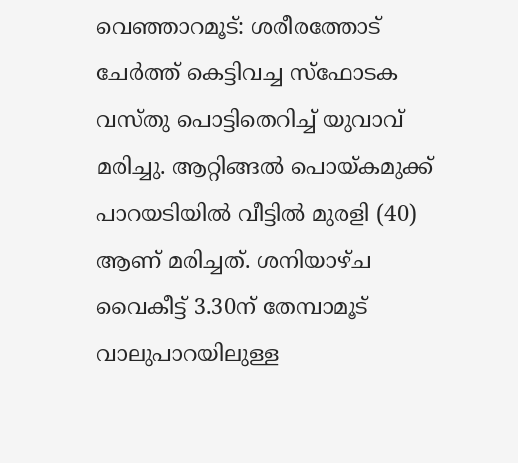വെഞ്ഞാറമൂട്: ശരീരത്തോട് ചേർത്ത് കെട്ടിവച്ച സ്‌ഫോടക വസ്തു പൊട്ടിതെറിച്ച് യുവാവ് മരിച്ചു. ആറ്റിങ്ങല്‍ പൊയ്കമുക്ക് പാറയടിയില്‍ വീട്ടില്‍ മുരളി (40) ആണ് മരിച്ചത്. ശനിയാഴ്ച വൈകീട്ട് 3.30ന് തേമ്പാമൂട് വാലുപാറയിലുള്ള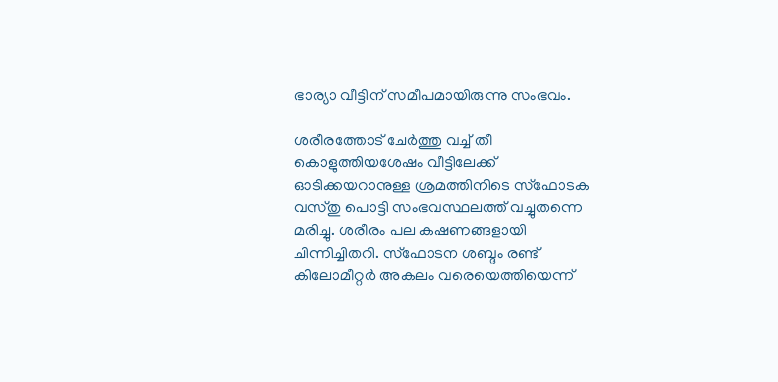ഭാര്യാ വീട്ടിന് സമീപമായിരുന്നു സംഭവം.

ശരീരത്തോട് ചേര്‍ത്തു വച്ച് തീ കൊളുത്തിയശേഷം വീട്ടിലേക്ക് ഓടിക്കയറാനുള്ള ശ്രമത്തിനിടെ സ്‌ഫോടക വസ്തു പൊട്ടി സംഭവസ്ഥലത്ത് വച്ചുതന്നെ മരിച്ചു. ശരീരം പല കഷണങ്ങളായി ചിന്നിച്ചിതറി. സ്‌ഫോടന ശബ്ദം രണ്ട് കിലോമീറ്റര്‍ അകലം വരെയെത്തിയെന്ന്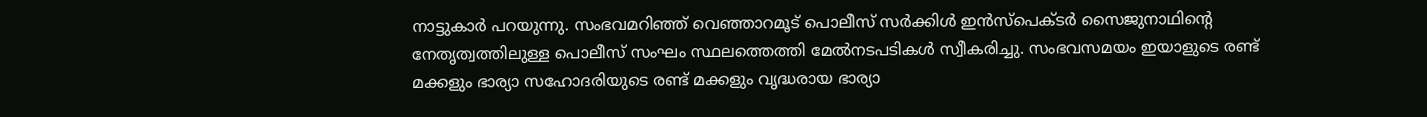നാട്ടുകാര്‍ പറയുന്നു. സംഭവമറിഞ്ഞ് വെഞ്ഞാറമൂട് പൊലീസ് സര്‍ക്കിള്‍ ഇന്‍സ്‌പെക്ടര്‍ സൈജുനാഥിന്റെ നേതൃത്വത്തിലുള്ള പൊലീസ് സംഘം സ്ഥലത്തെത്തി മേല്‍നടപടികള്‍ സ്വീകരിച്ചു. സംഭവസമയം ഇയാളുടെ രണ്ട് മക്കളും ഭാര്യാ സഹോദരിയുടെ രണ്ട് മക്കളും വൃദ്ധരായ ഭാര്യാ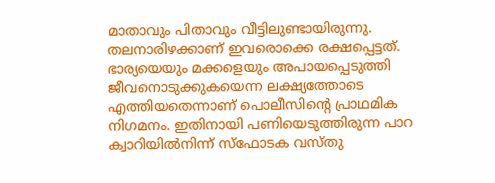മാതാവും പിതാവും വീട്ടിലുണ്ടായിരുന്നു. തലനാരിഴക്കാണ് ഇവരൊക്കെ രക്ഷപ്പെട്ടത്. ഭാര്യയെയും മക്കളെയും അപായപ്പെടുത്തി ജീവനൊടുക്കുകയെന്ന ലക്ഷ്യത്തോടെ എത്തിയതെന്നാണ് പൊലീസിന്റെ പ്രാഥമിക നിഗമനം. ഇതിനായി പണിയെടുത്തിരുന്ന പാറ ക്വാറിയില്‍നിന്ന് സ്‌ഫോടക വസ്തു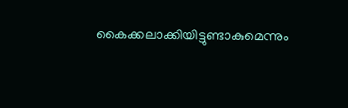കൈക്കലാക്കിയിട്ടുണ്ടാകുമെന്നും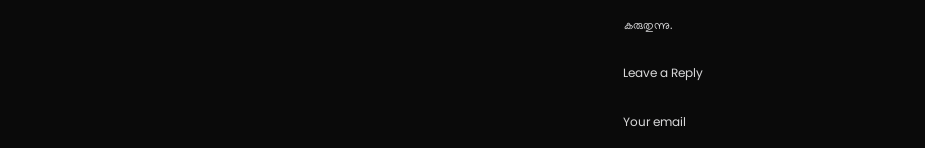കരുതുന്നു.

Leave a Reply

Your email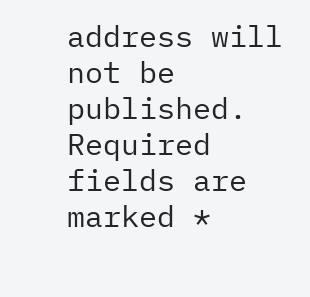address will not be published. Required fields are marked *